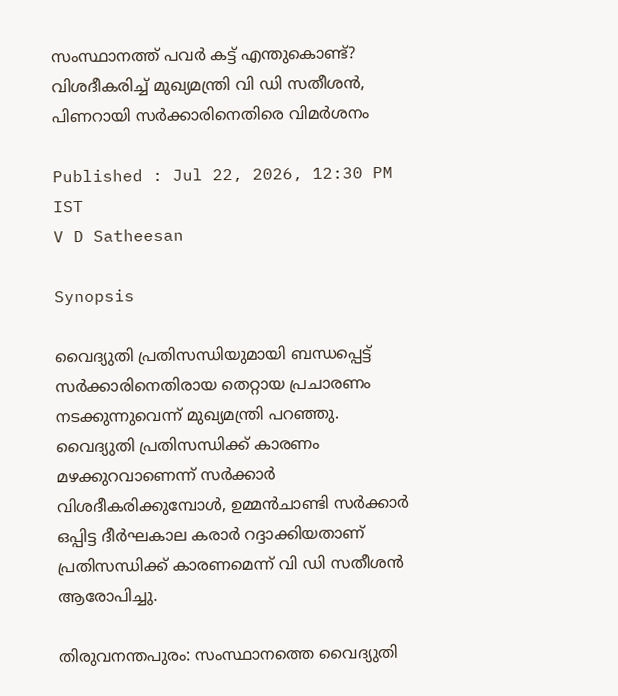സംസ്ഥാനത്ത് പവർ കട്ട് എന്തുകൊണ്ട്? വിശദീകരിച്ച് മുഖ്യമന്ത്രി വി ഡി സതീശന്‍, പിണറായി സര്‍ക്കാരിനെതിരെ വിമര്‍ശനം

Published : Jul 22, 2026, 12:30 PM IST
V D Satheesan

Synopsis

വൈദ്യുതി പ്രതിസന്ധിയുമായി ബന്ധപ്പെട്ട് സർക്കാരിനെതിരായ തെറ്റായ പ്രചാരണം നടക്കുന്നുവെന്ന് മുഖ്യമന്ത്രി പറഞ്ഞു. വൈദ്യുതി പ്രതിസന്ധിക്ക് കാരണം മഴക്കുറവാണെന്ന് സർക്കാർ വിശദീകരിക്കുമ്പോൾ, ഉമ്മൻചാണ്ടി സർക്കാർ ഒപ്പിട്ട ദീർഘകാല കരാർ റദ്ദാക്കിയതാണ് പ്രതിസന്ധിക്ക് കാരണമെന്ന് വി ഡി സതീശൻ ആരോപിച്ചു.

തിരുവനന്തപുരം: സംസ്ഥാനത്തെ വൈദ്യുതി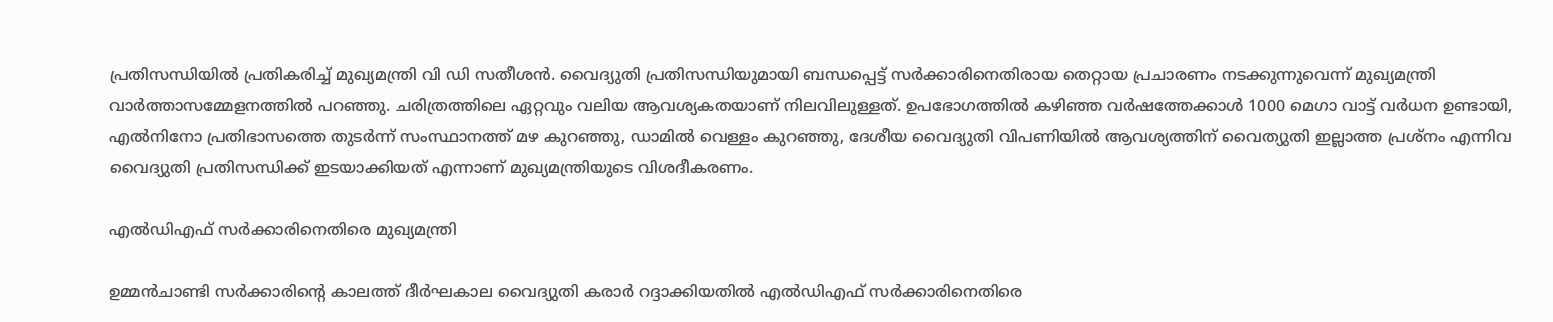പ്രതിസന്ധിയില്‍ പ്രതികരിച്ച് മുഖ്യമന്ത്രി വി ഡി സതീശന്‍. വൈദ്യുതി പ്രതിസന്ധിയുമായി ബന്ധപ്പെട്ട് സർക്കാരിനെതിരായ തെറ്റായ പ്രചാരണം നടക്കുന്നുവെന്ന് മുഖ്യമന്ത്രി വാര്‍ത്താസമ്മേളനത്തില്‍ പറഞ്ഞു. ചരിത്രത്തിലെ ഏറ്റവും വലിയ ആവശ്യകതയാണ് നിലവിലുള്ളത്. ഉപഭോഗത്തിൽ കഴിഞ്ഞ വർഷത്തേക്കാൾ 1000 മെഗാ വാട്ട് വർധന ഉണ്ടായി, എൽനിനോ പ്രതിഭാസത്തെ തുടര്‍ന്ന് സംസ്ഥാനത്ത് മഴ കുറഞ്ഞു, ഡാമിൽ വെള്ളം കുറഞ്ഞു, ദേശീയ വൈദ്യുതി വിപണിയില്‍ ആവശ്യത്തിന് വൈത്യുതി ഇല്ലാത്ത പ്രശ്നം എന്നിവ വൈദ്യുതി പ്രതിസന്ധിക്ക് ഇടയാക്കിയത് എന്നാണ് മുഖ്യമന്ത്രിയുടെ വിശദീകരണം.

എൽഡിഎഫ് സർക്കാരിനെതിരെ മുഖ്യമന്ത്രി

ഉമ്മൻചാണ്ടി സർക്കാരിൻ്റെ കാലത്ത് ദീർഘകാല വൈദ്യുതി കരാർ റദ്ദാക്കിയതിൽ എൽഡിഎഫ് സർക്കാരിനെതിരെ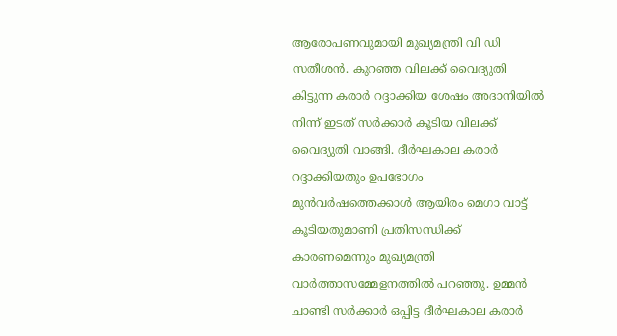ആരോപണവുമായി മുഖ്യമന്ത്രി വി ഡി സതീശന്‍. കുറഞ്ഞ വിലക്ക് വൈദ്യുതി കിട്ടുന്ന കരാർ റദ്ദാക്കിയ ശേഷം അദാനിയിൽ നിന്ന് ഇടത് സർക്കാർ കൂടിയ വിലക്ക് വൈദ്യുതി വാങ്ങി. ദീർഘകാല കരാർ റദ്ദാക്കിയതും ഉപഭോഗം മുൻവർഷത്തെക്കാൾ ആയിരം മെഗാ വാട്ട് കൂടിയതുമാണി പ്രതിസന്ധിക്ക് കാരണമെന്നും മുഖ്യമന്ത്രി വാര്‍ത്താസമ്മേളനത്തില്‍ പറഞ്ഞു. ഉമ്മൻ ചാണ്ടി സർക്കാർ ഒപ്പിട്ട ദീർഘകാല കരാർ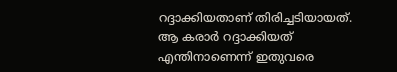റദ്ദാക്കിയതാണ് തിരിച്ചടിയായത്. ആ കരാർ റദ്ദാക്കിയത് എന്തിനാണെന്ന് ഇതുവരെ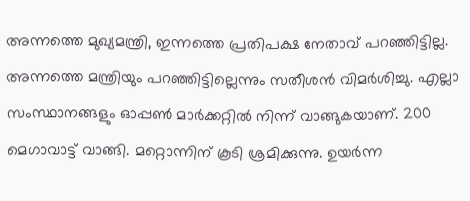അന്നത്തെ മുഖ്യമന്ത്രി, ഇന്നത്തെ പ്രതിപക്ഷ നേതാവ്‌ പറഞ്ഞിട്ടില്ല. അന്നത്തെ മന്ത്രിയും പറഞ്ഞിട്ടില്ലെന്നും സതീശന്‍ വിമര്‍ശിച്ചു. എല്ലാ സംസ്ഥാനങ്ങളും ഓപ്പൺ മാർക്കറ്റിൽ നിന്ന് വാങ്ങുകയാണ്. 200 മെഗാവാട്ട് വാങ്ങി. മറ്റൊന്നിന് കൂടി ശ്രമിക്കുന്നു. ഉയർന്ന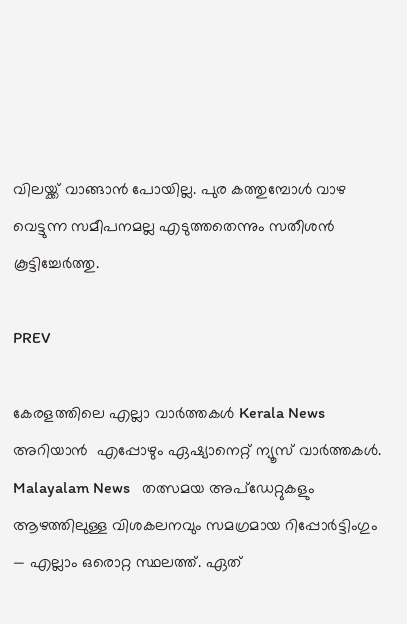വിലയ്ക്ക് വാങ്ങാൻ പോയില്ല. പുര കത്തുമ്പോൾ വാഴ വെട്ടുന്ന സമീപനമല്ല എടുത്തതെന്നും സതീശന്‍ കൂട്ടിച്ചേര്‍ത്തു.

PREV

കേരളത്തിലെ എല്ലാ വാർത്തകൾ Kerala News അറിയാൻ  എപ്പോഴും ഏഷ്യാനെറ്റ് ന്യൂസ് വാർത്തകൾ.  Malayalam News   തത്സമയ അപ്‌ഡേറ്റുകളും ആഴത്തിലുള്ള വിശകലനവും സമഗ്രമായ റിപ്പോർട്ടിംഗും — എല്ലാം ഒരൊറ്റ സ്ഥലത്ത്. ഏത്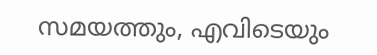സമയത്തും, എവിടെയും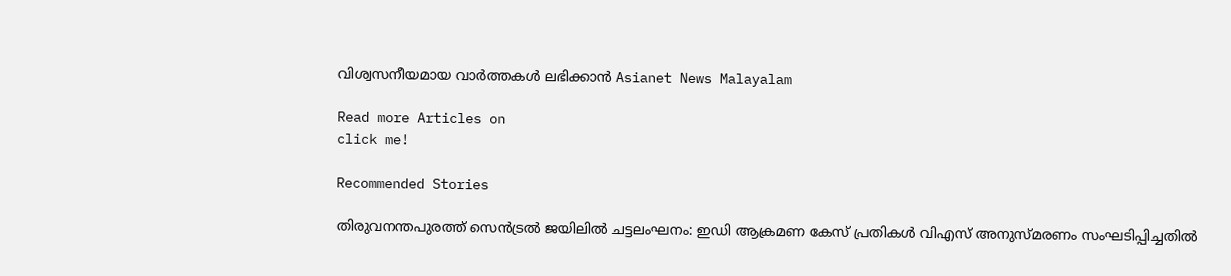വിശ്വസനീയമായ വാർത്തകൾ ലഭിക്കാൻ Asianet News Malayalam

Read more Articles on
click me!

Recommended Stories

തിരുവനന്തപുരത്ത് സെൻട്രൽ ജയിലിൽ ചട്ടലംഘനം: ഇഡി ആക്രമണ കേസ് പ്രതികൾ വിഎസ് അനുസ്‌മരണം സംഘടിപ്പിച്ചതിൽ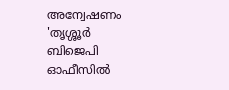അന്വേഷണം
'തൃശ്ശൂർ ബിജെപി ഓഫീസിൽ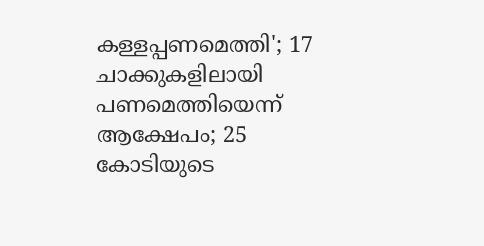കള്ളപ്പണമെത്തി'; 17 ചാക്കുകളിലായി പണമെത്തിയെന്ന് ആക്ഷേപം; 25 കോടിയുടെ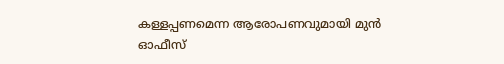കള്ളപ്പണമെന്ന ആരോപണവുമായി മുൻ ഓഫീസ്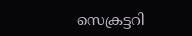സെക്രട്ടറി